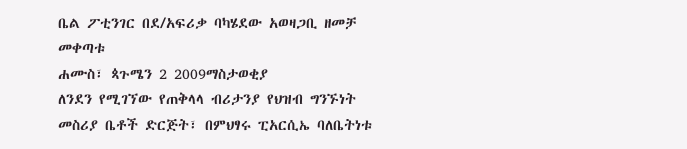ቤል ፖቲንገር በደ/አፍሪቃ ባካሄደው አወዛጋቢ ዘመቻ መቀጣቱ
ሐሙስ፣ ጳጉሜን 2 2009ማስታወቂያ
ለንደን የሚገኘው የጠቅላላ ብሪታንያ የህዝብ ግንኙነት መስሪያ ቤቶች ድርጅት፣ በምህፃሩ ፒአርሲኤ ባለቤትነቱ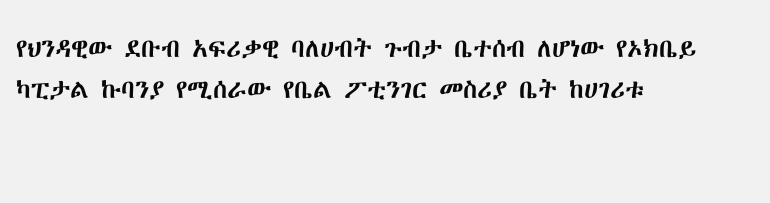የህንዳዊው ደቡብ አፍሪቃዊ ባለሀብት ጉብታ ቤተሰብ ለሆነው የኦክቤይ ካፒታል ኩባንያ የሚሰራው የቤል ፖቲንገር መስሪያ ቤት ከሀገሪቱ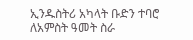ኢንዱስትሪ አካላት ቡድን ተባሮ ለአምስት ዓመት ስራ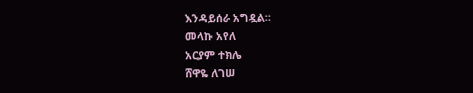እንዳይሰራ አግዷል።
መላኩ አየለ
አርያም ተክሌ
ሸዋዬ ለገሠ